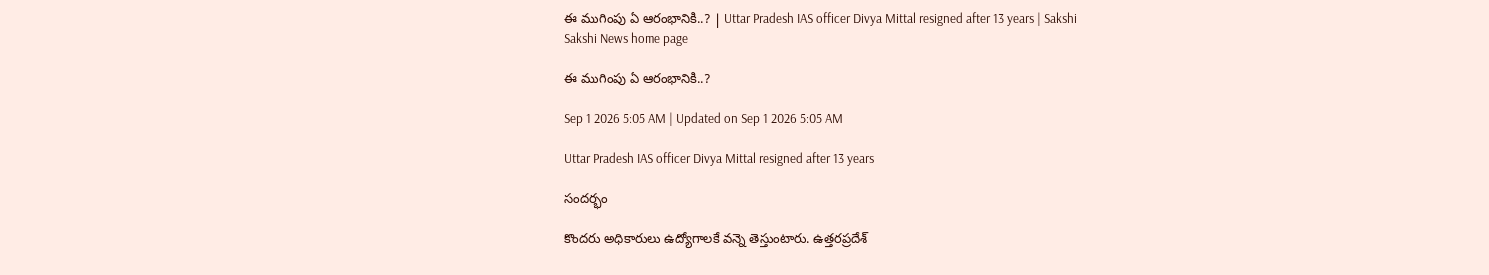ఈ ముగింపు ఏ ఆరంభానికి..? | Uttar Pradesh IAS officer Divya Mittal resigned after 13 years | Sakshi
Sakshi News home page

ఈ ముగింపు ఏ ఆరంభానికి..?

Sep 1 2026 5:05 AM | Updated on Sep 1 2026 5:05 AM

Uttar Pradesh IAS officer Divya Mittal resigned after 13 years

సందర్భం

కొందరు అధికారులు ఉద్యోగాలకే వన్నె తెస్తుంటారు. ఉత్తరప్రదేశ్‌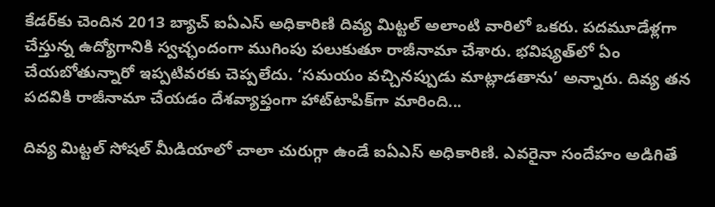కేడర్‌కు చెందిన 2013 బ్యాచ్‌ ఐఏఎస్‌ అధికారిణి దివ్య మిట్టల్‌ అలాంటి వారిలో ఒకరు. పదమూడేళ్లగా చేస్తున్న ఉద్యోగానికి స్వచ్ఛందంగా ముగింపు పలుకుతూ రాజీనామా చేశారు. భవిష్యత్‌లో ఏం చేయబోతున్నారో ఇప్పటివరకు చెప్పలేదు. ‘సమయం వచ్చినప్పుడు మాట్లాడతాను’ అన్నారు. దివ్య తన పదవికి రాజీనామా చేయడం దేశవ్యాప్తంగా హాట్‌టాపిక్‌గా మారింది...

దివ్య మిట్టల్‌ సోషల్‌ మీడియాలో చాలా చురుగ్గా ఉండే ఐఏఎస్‌ అధికారిణి. ఎవరైనా సందేహం అడిగితే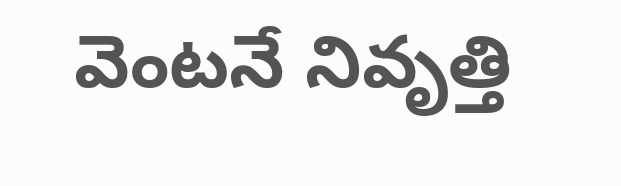వెంటనే నివృత్తి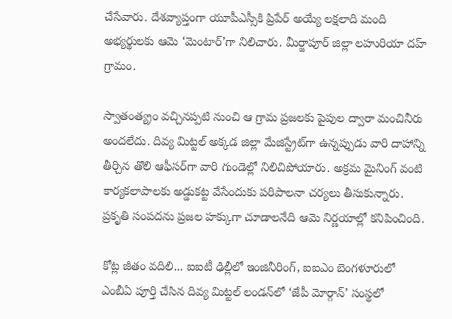చేసేవారు. దేశవ్యాప్తంగా యూపీఎస్సీకి ప్రిపేర్‌ అయ్యే లక్షలాది మంది అభ్యర్థులకు ఆమె ‘మెంటార్‌’గా నిలిచారు. మీర్జాపూర్‌ జిల్లా లహురియా దహ్‌ గ్రామం.

స్వాతంత్య్రం వచ్చినప్పటి నుంచి ఆ గ్రామ ప్రజలకు పైపుల ద్వారా మంచినీరు అందలేదు. దివ్య మిట్టల్‌ అక్కడ జిల్లా మేజిస్ట్రేట్‌గా ఉన్నప్పుడు వారి దాహాన్ని తీర్చిన తొలి ఆఫీసర్‌గా వారి గుండెల్లో నిలిచిపోయారు. అక్రమ మైనింగ్‌ వంటి కార్యకలాపాలకు అడ్డుకట్ట వేసేందుకు పరిపాలనా చర్యలు తీసుకున్నారు. ప్రకృతి సంపదను ప్రజల హక్కుగా చూడాలనేది ఆమె నిర్ణయాల్లో కనిపించింది.

కోట్ల జీతం వదిలి... ఐఐటీ ఢిల్లీలో ఇంజినీరింగ్, ఐఐఎం బెంగళూరులో ఎంబీఏ పూర్తి చేసిన దివ్య మిట్టల్‌ లండన్‌లో ‘జేపీ మోర్గాన్‌’ సంస్థలో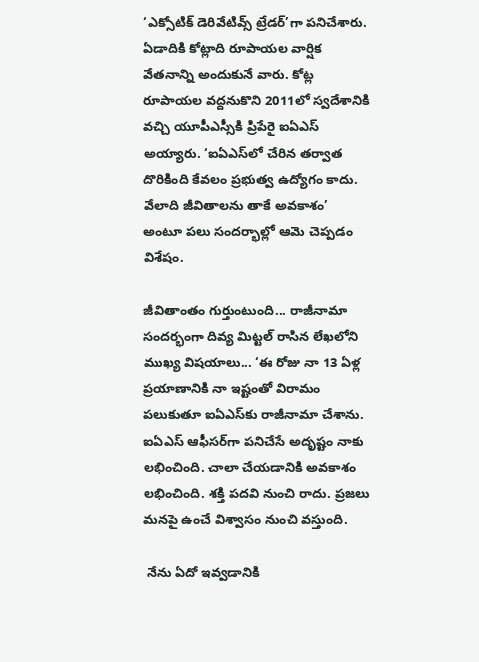‘ఎక్సోటిక్‌ డెరివేటివ్స్‌ ట్రేడర్‌’గా పనిచేశారు. ఏడాదికి కోట్లాది రూపాయల వార్షిక వేతనాన్ని అందుకునే వారు. కోట్ల రూపాయల వద్దనుకొని 2011లో స్వదేశానికి వచ్చి యూపీఎస్సీకి ప్రిపేరై ఐఏఎస్‌ అయ్యారు. ‘ఐఏఎస్‌లో చేరిన తర్వాత దొరికింది కేవలం ప్రభుత్వ ఉద్యోగం కాదు. వేలాది జీవితాలను తాకే అవకాశం’ అంటూ పలు సందర్భాల్లో ఆమె చెప్పడం విశేషం.

జీవితాంతం గుర్తుంటుంది... రాజీనామా సందర్భంగా దివ్య మిట్టల్‌ రాసిన లేఖలోని ముఖ్య విషయాలు... ‘ఈ రోజు నా 13 ఏళ్ల ప్రయాణానికి నా ఇష్టంతో విరామం పలుకుతూ ఐఏఎస్‌కు రాజీనామా చేశాను. ఐఏఎస్‌ ఆఫీసర్‌గా పనిచేసే అదృష్టం నాకు లభించింది. చాలా చేయడానికి అవకాశం లభించింది. శక్తి పదవి నుంచి రాదు. ప్రజలు మనపై ఉంచే విశ్వాసం నుంచి వస్తుంది.

 నేను ఏదో ఇవ్వడానికి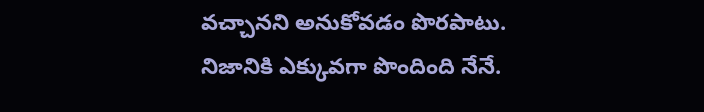వచ్చానని అనుకోవడం పొరపాటు. నిజానికి ఎక్కువగా పొందింది నేనే.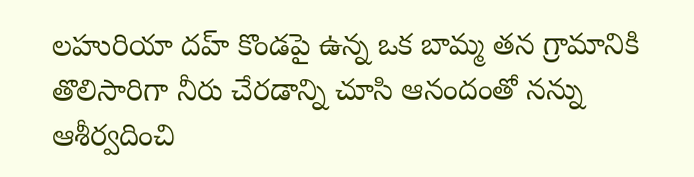లహురియా దహ్‌ కొండపై ఉన్న ఒక బామ్మ తన గ్రామానికి తొలిసారిగా నీరు చేరడాన్ని చూసి ఆనందంతో నన్ను ఆశీర్వదించి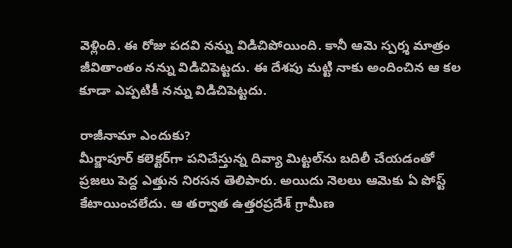వెళ్లింది. ఈ రోజు పదవి నన్ను విడిచిపోయింది. కానీ ఆమె స్పర్శ మాత్రం జీవితాంతం నన్ను విడిచిపెట్టదు. ఈ దేశపు మట్టి నాకు అందించిన ఆ కల కూడా ఎప్పటికీ నన్ను విడిచిపెట్టదు.

రాజీనామా ఎందుకు?
మీర్జాపూర్‌ కలెక్టర్‌గా పనిచేస్తున్న దివ్యా మిట్టల్‌ను బదిలీ చేయడంతో ప్రజలు పెద్ద ఎత్తున నిరసన తెలిపారు. అయిదు నెలలు ఆమెకు ఏ పోస్ట్‌ కేటాయించలేదు. ఆ తర్వాత ఉత్తరప్రదేశ్‌ గ్రామీణ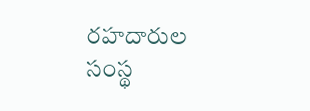రహదారుల సంస్థ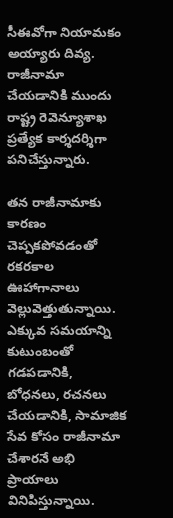సీఈవోగా నియామకం అయ్యారు దివ్య. రాజీనామా చేయడానికి ముందు రాష్ట్ర రెవెన్యూశాఖ ప్రత్యేక కార్శదర్శిగా పనిచేస్తున్నారు.

తన రాజీనామాకు కారణం చెప్పకపోవడంతో రకరకాల ఊహాగానాలు వెల్లువెత్తుతున్నాయి. ఎక్కువ సమయాన్ని కుటుంబంతో గడపడానికి, బోధనలు, రచనలు చేయడానికి, సామాజిక సేవ కోసం రాజీనామా చేశారనే అభి ప్రాయాలు వినిపిస్తున్నాయి.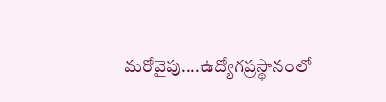మరోవైపు....ఉద్యోగప్రస్థానంలో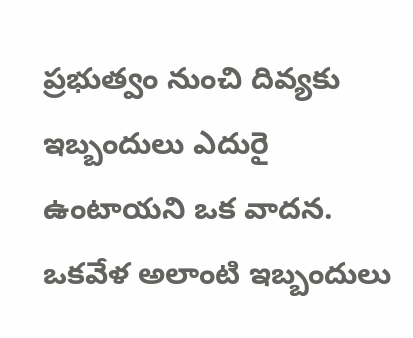ప్రభుత్వం నుంచి దివ్యకు ఇబ్బందులు ఎదురై ఉంటాయని ఒక వాదన. ఒకవేళ అలాంటి ఇబ్బందులు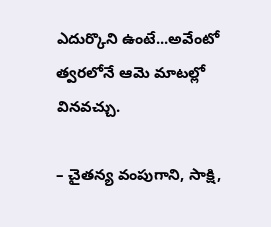ఎదుర్కొని ఉంటే...అవేంటో త్వరలోనే ఆమె మాటల్లో వినవచ్చు.

– చైతన్య వంపుగాని, సాక్షి,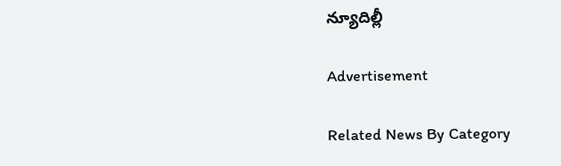న్యూదిల్లీ

Advertisement

Related News By Category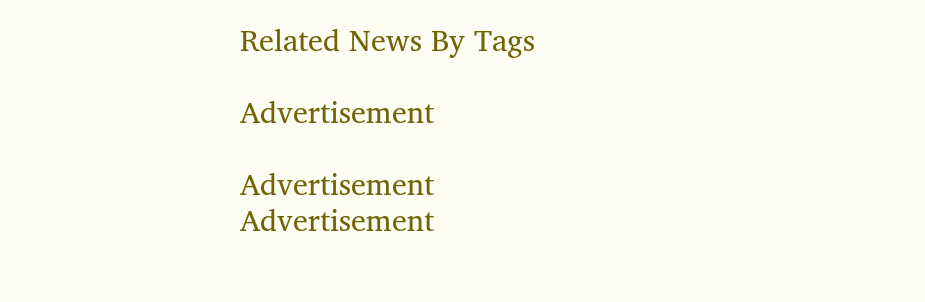Related News By Tags

Advertisement

Advertisement
Advertisement